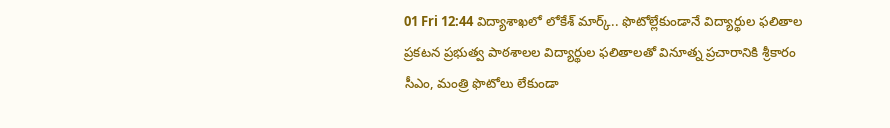01 Fri 12:44 విద్యాశాఖలో లోకేశ్ మార్క్.. ఫొటోల్లేకుండానే విద్యార్థుల ఫలితాల ప్రకటన ప్రభుత్వ పాఠశాలల విద్యార్థుల ఫలితాలతో వినూత్న ప్రచారానికి శ్రీకారం సీఎం, మంత్రి ఫొటోలు లేకుండా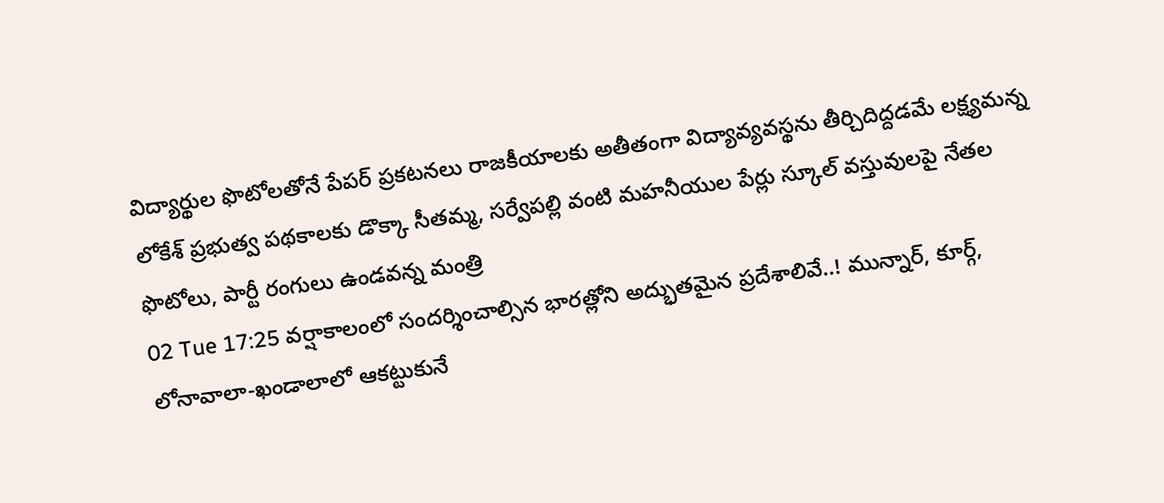విద్యార్థుల ఫొటోలతోనే పేపర్ ప్రకటనలు రాజకీయాలకు అతీతంగా విద్యావ్యవస్థను తీర్చిదిద్దడమే లక్ష్యమన్న లోకేశ్ ప్రభుత్వ పథకాలకు డొక్కా సీతమ్మ, సర్వేపల్లి వంటి మహనీయుల పేర్లు స్కూల్ వస్తువులపై నేతల ఫొటోలు, పార్టీ రంగులు ఉండవన్న మంత్రి
02 Tue 17:25 వర్షాకాలంలో సందర్శించాల్సిన భారత్లోని అద్భుతమైన ప్రదేశాలివే..! మున్నార్, కూర్గ్, లోనావాలా-ఖండాలాలో ఆకట్టుకునే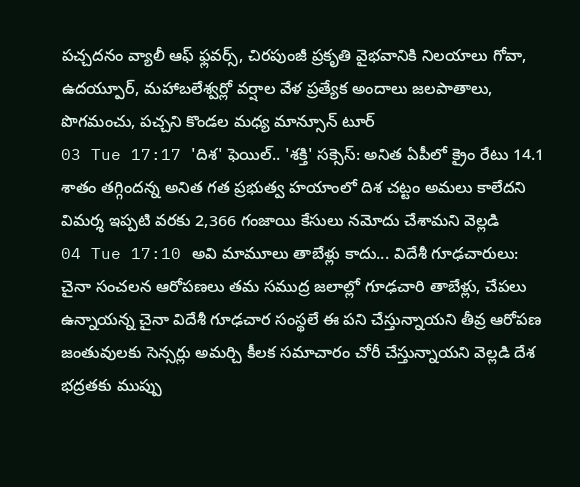పచ్చదనం వ్యాలీ ఆఫ్ ఫ్లవర్స్, చిరపుంజీ ప్రకృతి వైభవానికి నిలయాలు గోవా, ఉదయ్పూర్, మహాబలేశ్వర్లో వర్షాల వేళ ప్రత్యేక అందాలు జలపాతాలు, పొగమంచు, పచ్చని కొండల మధ్య మాన్సూన్ టూర్
03 Tue 17:17 'దిశ' ఫెయిల్.. 'శక్తి' సక్సెస్: అనిత ఏపీలో క్రైం రేటు 14.1 శాతం తగ్గిందన్న అనిత గత ప్రభుత్వ హయాంలో దిశ చట్టం అమలు కాలేదని విమర్శ ఇప్పటి వరకు 2,366 గంజాయి కేసులు నమోదు చేశామని వెల్లడి
04 Tue 17:10 అవి మామూలు తాబేళ్లు కాదు... విదేశీ గూఢచారులు: చైనా సంచలన ఆరోపణలు తమ సముద్ర జలాల్లో గూఢచారి తాబేళ్లు, చేపలు ఉన్నాయన్న చైనా విదేశీ గూఢచార సంస్థలే ఈ పని చేస్తున్నాయని తీవ్ర ఆరోపణ జంతువులకు సెన్సర్లు అమర్చి కీలక సమాచారం చోరీ చేస్తున్నాయని వెల్లడి దేశ భద్రతకు ముప్పు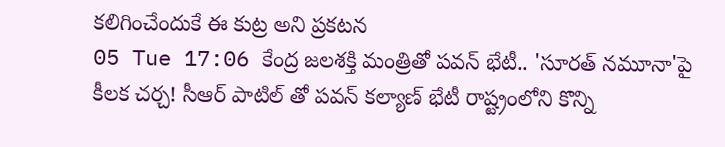కలిగించేందుకే ఈ కుట్ర అని ప్రకటన
05 Tue 17:06 కేంద్ర జలశక్తి మంత్రితో పవన్ భేటీ.. 'సూరత్ నమూనా'పై కీలక చర్చ! సీఆర్ పాటిల్ తో పవన్ కల్యాణ్ భేటీ రాష్ట్రంలోని కొన్ని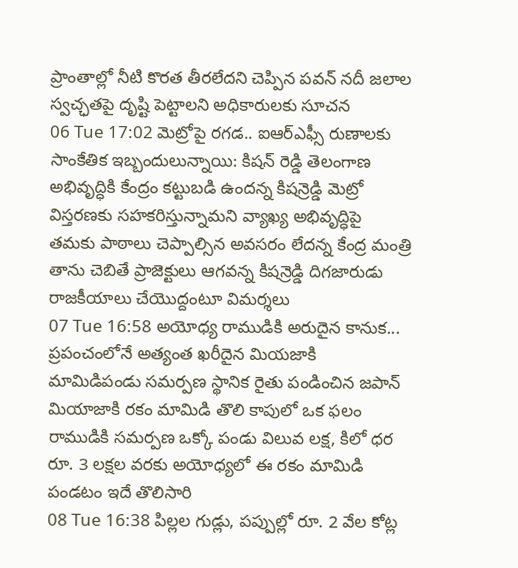ప్రాంతాల్లో నీటి కొరత తీరలేదని చెప్పిన పవన్ నదీ జలాల స్వచ్ఛతపై దృష్టి పెట్టాలని అధికారులకు సూచన
06 Tue 17:02 మెట్రోపై రగడ.. ఐఆర్ఎఫ్సీ రుణాలకు సాంకేతిక ఇబ్బందులున్నాయి: కిషన్ రెడ్డి తెలంగాణ అభివృద్ధికి కేంద్రం కట్టుబడి ఉందన్న కిషన్రెడ్డి మెట్రో విస్తరణకు సహకరిస్తున్నామని వ్యాఖ్య అభివృద్ధిపై తమకు పాఠాలు చెప్పాల్సిన అవసరం లేదన్న కేంద్ర మంత్రి తాను చెబితే ప్రాజెక్టులు ఆగవన్న కిషన్రెడ్డి దిగజారుడు రాజకీయాలు చేయొద్దంటూ విమర్శలు
07 Tue 16:58 అయోధ్య రాముడికి అరుదైన కానుక... ప్రపంచంలోనే అత్యంత ఖరీదైన మియజాకి మామిడిపండు సమర్పణ స్థానిక రైతు పండించిన జపాన్ మియాజాకి రకం మామిడి తొలి కాపులో ఒక ఫలం రాముడికి సమర్పణ ఒక్కో పండు విలువ లక్ష, కిలో ధర రూ. 3 లక్షల వరకు అయోధ్యలో ఈ రకం మామిడి పండటం ఇదే తొలిసారి
08 Tue 16:38 పిల్లల గుడ్లు, పప్పుల్లో రూ. 2 వేల కోట్ల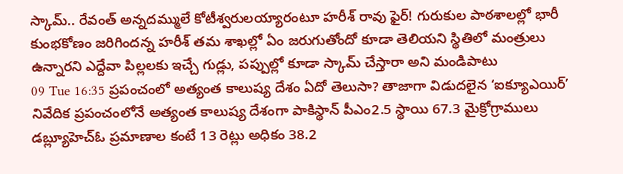స్కామ్.. రేవంత్ అన్నదమ్ములే కోటీశ్వరులయ్యారంటూ హరీశ్ రావు ఫైర్! గురుకుల పాఠశాలల్లో భారీ కుంభకోణం జరిగిందన్న హరీశ్ తమ శాఖల్లో ఏం జరుగుతోందో కూడా తెలియని స్థితిలో మంత్రులు ఉన్నారని ఎద్దేవా పిల్లలకు ఇచ్చే గుడ్లు, పప్పుల్లో కూడా స్కామ్ చేస్తారా అని మండిపాటు
09 Tue 16:35 ప్రపంచంలో అత్యంత కాలుష్య దేశం ఏదో తెలుసా? తాజాగా విడుదలైన ‘ఐక్యూఎయిర్’ నివేదిక ప్రపంచంలోనే అత్యంత కాలుష్య దేశంగా పాకిస్థాన్ పీఎం2.5 స్థాయి 67.3 మైక్రోగ్రాములు డబ్ల్యూహెచ్ఓ ప్రమాణాల కంటే 13 రెట్లు అధికం 38.2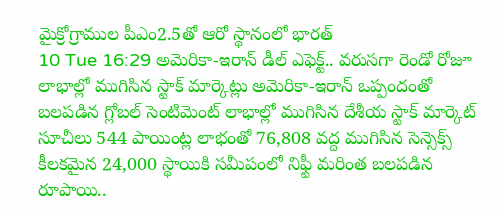మైక్రోగ్రాముల పీఎం2.5తో ఆరో స్థానంలో భారత్
10 Tue 16:29 అమెరికా-ఇరాన్ డీల్ ఎఫెక్ట్.. వరుసగా రెండో రోజూ లాభాల్లో ముగిసిన స్టాక్ మార్కెట్లు అమెరికా-ఇరాన్ ఒప్పందంతో బలపడిన గ్లోబల్ సెంటిమెంట్ లాభాల్లో ముగిసిన దేశీయ స్టాక్ మార్కెట్ సూచీలు 544 పాయింట్ల లాభంతో 76,808 వద్ద ముగిసిన సెన్సెక్స్ కీలకమైన 24,000 స్థాయికి సమీపంలో నిఫ్టీ మరింత బలపడిన రూపాయి..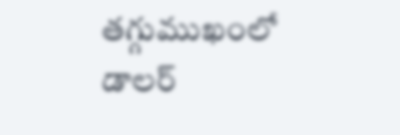తగ్గుముఖంలో డాలర్